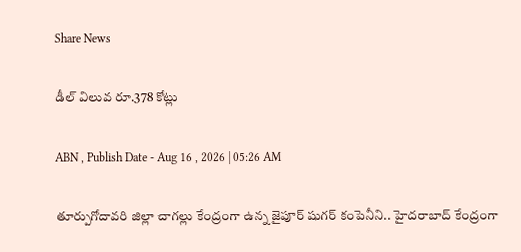Share News

డీల్‌ విలువ రూ.378 కోట్లు

ABN , Publish Date - Aug 16 , 2026 | 05:26 AM

తూర్పుగోదావరి జిల్లా చాగల్లు కేంద్రంగా ఉన్న జైపూర్‌ షుగర్‌ కంపెనీని.. హైదరాబాద్‌ కేంద్రంగా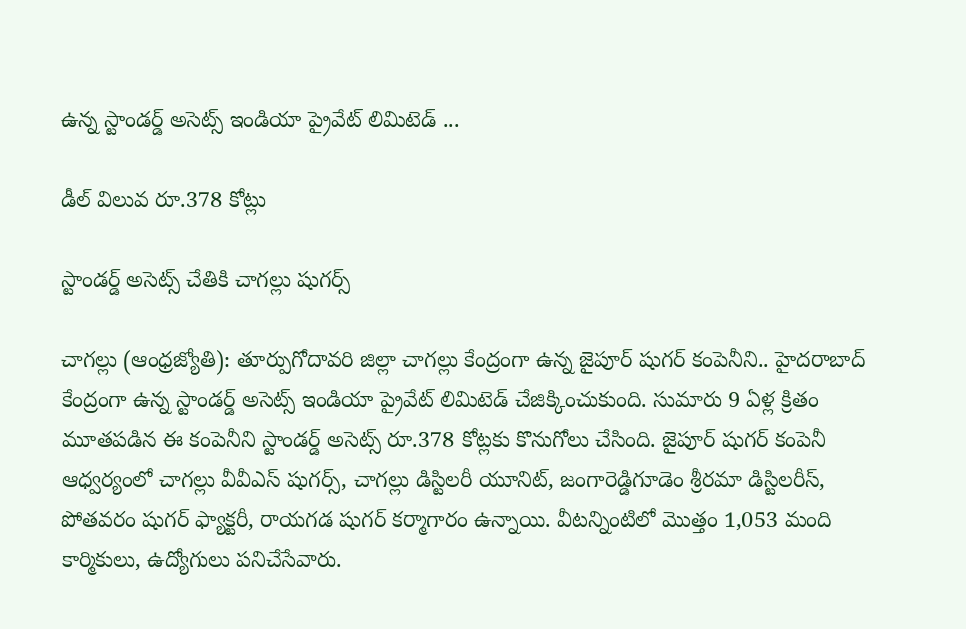ఉన్న స్టాండర్డ్‌ అసెట్స్‌ ఇండియా ప్రైవేట్‌ లిమిటెడ్‌ ...

డీల్‌ విలువ రూ.378 కోట్లు

స్టాండర్డ్‌ అసెట్స్‌ చేతికి చాగల్లు షుగర్స్‌

చాగల్లు (ఆంధ్రజ్యోతి): తూర్పుగోదావరి జిల్లా చాగల్లు కేంద్రంగా ఉన్న జైపూర్‌ షుగర్‌ కంపెనీని.. హైదరాబాద్‌ కేంద్రంగా ఉన్న స్టాండర్డ్‌ అసెట్స్‌ ఇండియా ప్రైవేట్‌ లిమిటెడ్‌ చేజిక్కించుకుంది. సుమారు 9 ఏళ్ల క్రితం మూతపడిన ఈ కంపెనీని స్టాండర్డ్‌ అసెట్స్‌ రూ.378 కోట్లకు కొనుగోలు చేసింది. జైపూర్‌ షుగర్‌ కంపెనీ ఆధ్వర్యంలో చాగల్లు వీవీఎస్‌ షుగర్స్‌, చాగల్లు డిస్టిలరీ యూనిట్‌, జంగారెడ్డిగూడెం శ్రీరమా డిస్టిలరీస్‌, పోతవరం షుగర్‌ ఫ్యాక్టరీ, రాయగడ షుగర్‌ కర్మాగారం ఉన్నాయి. వీటన్నింటిలో మొత్తం 1,053 మంది కార్మికులు, ఉద్యోగులు పనిచేసేవారు.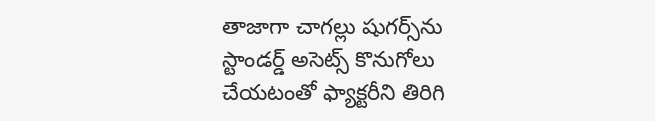తాజాగా చాగల్లు షుగర్స్‌ను స్టాండర్డ్‌ అసెట్స్‌ కొనుగోలు చేయటంతో ఫ్యాక్టరీని తిరిగి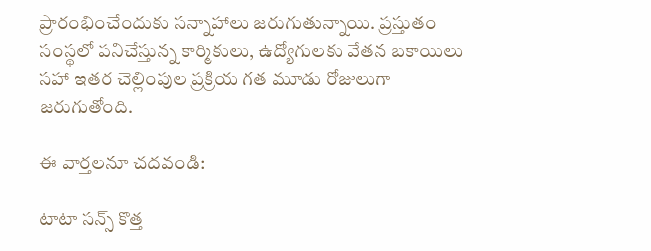ప్రారంభించేందుకు సన్నాహాలు జరుగుతున్నాయి. ప్రస్తుతం సంస్థలో పనిచేస్తున్న కార్మికులు, ఉద్యోగులకు వేతన బకాయిలు సహా ఇతర చెల్లింపుల ప్రక్రియ గత మూడు రోజులుగా జరుగుతోంది.

ఈ వార్తలనూ చదవండి:

టాటా సన్స్‌ కొత్త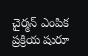చైర్మన్‌ ఎంపిక ప్రక్రియ షురూ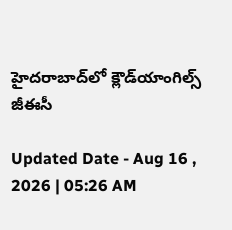హైదరాబాద్‌లో క్లౌడ్‌యాంగిల్స్‌ జీఈసీ

Updated Date - Aug 16 , 2026 | 05:26 AM